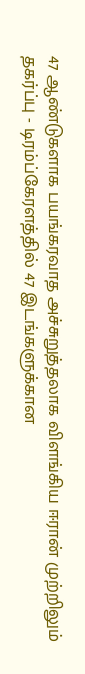47 ஆண்டுகளாக பயங்கரவாத அச்சுறுத்தலாக விளங்கிய ஈரான் முற்றிலும் தகர்ப்பு - டிரம்ப்கேரளத்தில் 47 இடங்களுக்கான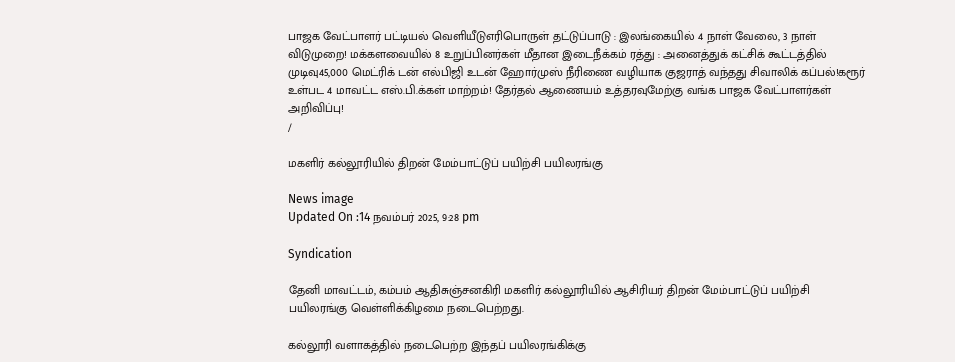பாஜக வேட்பாளர் பட்டியல் வெளியீடுஎரிபொருள் தட்டுப்பாடு : இலங்கையில் 4 நாள் வேலை, 3 நாள் விடுமுறை! மக்களவையில் 8 உறுப்பினர்கள் மீதான இடைநீக்கம் ரத்து : அனைத்துக் கட்சிக் கூட்டத்தில் முடிவு45,000 மெட்ரிக் டன் எல்பிஜி உடன் ஹோர்முஸ் நீரிணை வழியாக குஜராத் வந்தது சிவாலிக் கப்பல்!கரூர் உள்பட 4 மாவட்ட எஸ்.பி.க்கள் மாற்றம்! தேர்தல் ஆணையம் உத்தரவுமேற்கு வங்க பாஜக வேட்பாளர்கள் அறிவிப்பு!
/

மகளிர் கல்லூரியில் திறன் மேம்பாட்டுப் பயிற்சி பயிலரங்கு

News image
Updated On :14 நவம்பர் 2025, 9:28 pm

Syndication

தேனி மாவட்டம், கம்பம் ஆதிசுஞ்சனகிரி மகளிர் கல்லூரியில் ஆசிரியர் திறன் மேம்பாட்டுப் பயிற்சி பயிலரங்கு வெள்ளிக்கிழமை நடைபெற்றது.

கல்லூரி வளாகத்தில் நடைபெற்ற இந்தப் பயிலரங்கிக்கு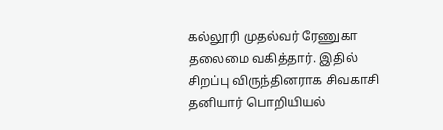கல்லூரி முதல்வர் ரேணுகா தலைமை வகித்தார். இதில் சிறப்பு விருந்தினராக சிவகாசி தனியார் பொறியியல்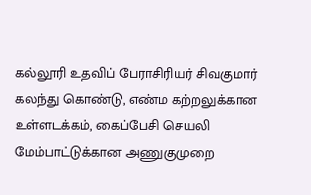கல்லூரி உதவிப் பேராசிரியர் சிவகுமார் கலந்து கொண்டு, எண்ம கற்றலுக்கான உள்ளடக்கம், கைப்பேசி செயலி மேம்பாட்டுக்கான அணுகுமுறை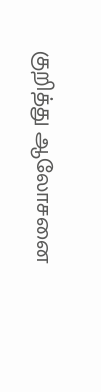குறித்து ஆலோசனை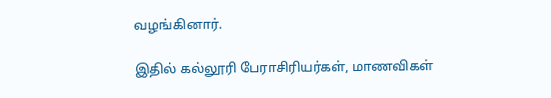வழங்கினார்.

இதில் கல்லூரி பேராசிரியர்கள், மாணவிகள்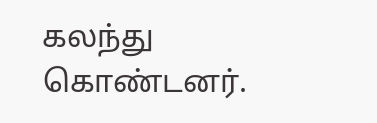கலந்து கொண்டனர்.